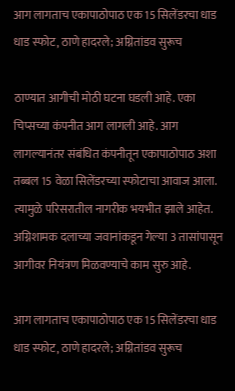आग लागताच एकापाठोपाठ एक 15 सिलेंडरचा धाड धाड स्फोट, ठाणे हादरले; अग्नितांडव सुरूच

ठाण्यात आगीची मोठी घटना घडली आहे. एका चिप्सच्या कंपनीत आग लागली आहे. आग लागल्यानंतर संबंधित कंपनीतून एकापाठोपाठ अशा तब्बल 15 वेळा सिलेंडरच्या स्फोटाचा आवाज आला. त्यामुळे परिसरातील नागरीक भयभीत झाले आहेत. अग्निशामक दलाच्या जवानांकडून गेल्या 3 तासांपासून आगीवर नियंत्रण मिळवण्याचे काम सुरु आहे.

आग लागताच एकापाठोपाठ एक 15 सिलेंडरचा धाड धाड स्फोट, ठाणे हादरले; अग्नितांडव सुरूच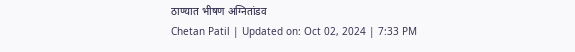ठाण्यात भीषण अग्नितांडव
Chetan Patil | Updated on: Oct 02, 2024 | 7:33 PM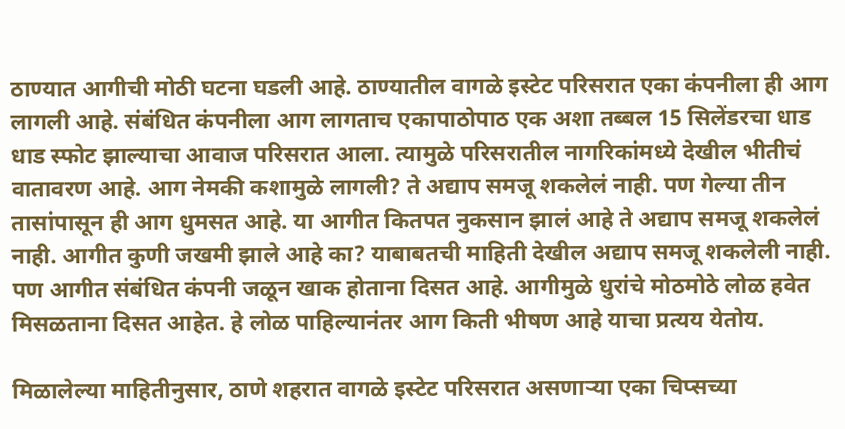ठाण्यात आगीची मोठी घटना घडली आहे. ठाण्यातील वागळे इस्टेट परिसरात एका कंपनीला ही आग लागली आहे. संबंधित कंपनीला आग लागताच एकापाठोपाठ एक अशा तब्बल 15 सिलेंडरचा धाड धाड स्फोट झाल्याचा आवाज परिसरात आला. त्यामुळे परिसरातील नागरिकांमध्ये देखील भीतीचं वातावरण आहे. आग नेमकी कशामुळे लागली? ते अद्याप समजू शकलेलं नाही. पण गेल्या तीन तासांपासून ही आग धुमसत आहे. या आगीत कितपत नुकसान झालं आहे ते अद्याप समजू शकलेलं नाही. आगीत कुणी जखमी झाले आहे का? याबाबतची माहिती देखील अद्याप समजू शकलेली नाही. पण आगीत संबंधित कंपनी जळून खाक होताना दिसत आहे. आगीमुळे धुरांचे मोठमोठे लोळ हवेत मिसळताना दिसत आहेत. हे लोळ पाहिल्यानंतर आग किती भीषण आहे याचा प्रत्यय येतोय.

मिळालेल्या माहितीनुसार, ठाणे शहरात वागळे इस्टेट परिसरात असणाऱ्या एका चिप्सच्या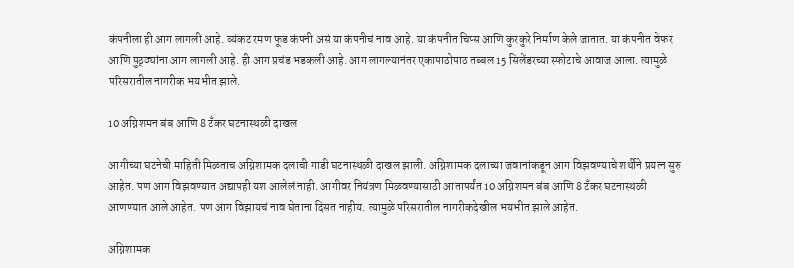कंपनीला ही आग लागली आहे. व्यंकट रमण फूड कंपनी असं या कंपनीचं नाव आहे. या कंपनीत चिप्स आणि कुरकुरे निर्माण केले जातात. या कंपनीत वेफर आणि पुठ्ठ्यांना आग लागली आहे. ही आग प्रचंड भडकली आहे. आग लागल्यानंतर एकापाठोपाठ तब्बल 15 सिलेंडरच्या स्फोटाचे आवाज आला. त्यामुळे परिसरातील नागरीक भयभीत झाले.

10 अग्निशमन बंब आणि 8 टँकर घटनास्थळी दाखल

आगीच्या घटनेची माहिती मिळताच अग्निशामक दलाची गाडी घटनास्थळी दाखल झाली. अग्निशामक दलाच्या जवानांकडून आग विझवण्याचे शर्थीने प्रयत्न सुरु आहेत. पण आग विझवण्यात अद्यापही यश आलेलं नाही. आगीवर नियंत्रण मिळवण्यासाठी आतापर्यंत 10 अग्निशमन बंब आणि 8 टँकर घटनास्थळी आणण्यात आले आहेत. पण आग विझायचं नाव घेताना दिसत नाहीय. त्यामुळे परिसरातील नागरीकदेखील भयभीत झाले आहेत.

अग्निशामक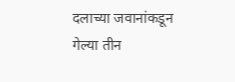दलाच्या जवानांकडून गेल्या तीन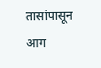तासांपासून आग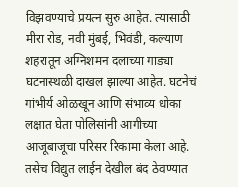विझवण्याचे प्रयत्न सुरु आहेत. त्यासाठी मीरा रोड, नवी मुंबई, भिवंडी, कल्याण शहरातून अग्निशमन दलाच्या गाड्या घटनास्थळी दाखल झाल्या आहेत. घटनेचं गांभीर्य ओळखून आणि संभाव्य धोका लक्षात घेता पोलिसांनी आगीच्या आजूबाजूचा परिसर रिकामा केला आहे. तसेच विद्युत लाईन देखील बंद ठेवण्यात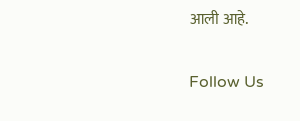आली आहे.

Follow Us